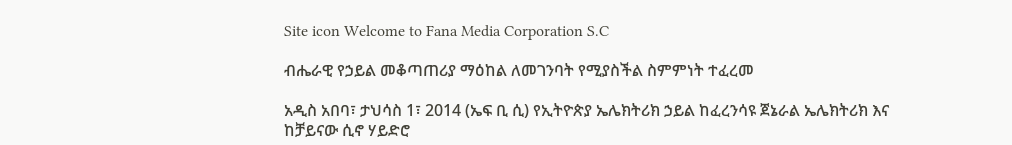Site icon Welcome to Fana Media Corporation S.C

ብሔራዊ የኃይል መቆጣጠሪያ ማዕከል ለመገንባት የሚያስችል ስምምነት ተፈረመ

አዲስ አበባ፣ ታህሳስ 1፣ 2014 (ኤፍ ቢ ሲ) የኢትዮጵያ ኤሌክትሪክ ኃይል ከፈረንሳዩ ጀኔራል ኤሌክትሪክ እና ከቻይናው ሲኖ ሃይድሮ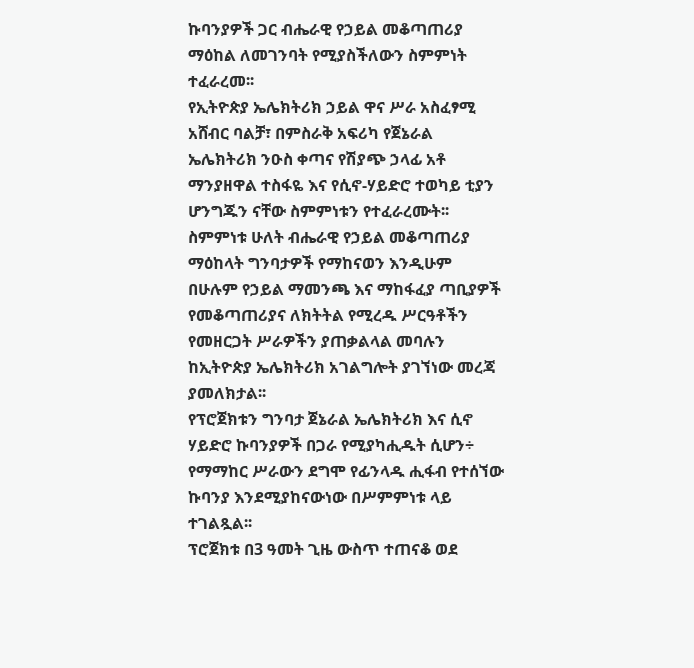ኩባንያዎች ጋር ብሔራዊ የኃይል መቆጣጠሪያ ማዕከል ለመገንባት የሚያስችለውን ስምምነት ተፈራረመ፡፡
የኢትዮጵያ ኤሌክትሪክ ኃይል ዋና ሥራ አስፈፃሚ አሸብር ባልቻ፣ በምስራቅ አፍሪካ የጀኔራል ኤሌክትሪክ ንዑስ ቀጣና የሽያጭ ኃላፊ አቶ ማንያዘዋል ተስፋዬ እና የሲኖ-ሃይድሮ ተወካይ ቲያን ሆንግጁን ናቸው ስምምነቱን የተፈራረሙት፡፡
ስምምነቱ ሁለት ብሔራዊ የኃይል መቆጣጠሪያ ማዕከላት ግንባታዎች የማከናወን እንዲሁም በሁሉም የኃይል ማመንጫ እና ማከፋፈያ ጣቢያዎች የመቆጣጠሪያና ለክትትል የሚረዱ ሥርዓቶችን የመዘርጋት ሥራዎችን ያጠቃልላል መባሉን ከኢትዮጵያ ኤሌክትሪክ አገልግሎት ያገኘነው መረጃ ያመለክታል፡፡
የፕሮጀክቱን ግንባታ ጀኔራል ኤሌክትሪክ እና ሲኖ ሃይድሮ ኩባንያዎች በጋራ የሚያካሒዱት ሲሆን÷ የማማከር ሥራውን ደግሞ የፊንላዱ ሒፋብ የተሰኘው ኩባንያ እንደሚያከናውነው በሥምምነቱ ላይ ተገልጿል፡፡
ፕሮጀክቱ በ3 ዓመት ጊዜ ውስጥ ተጠናቆ ወደ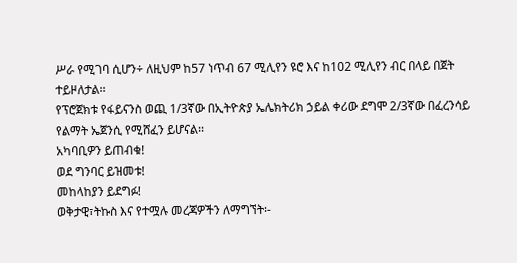ሥራ የሚገባ ሲሆን÷ ለዚህም ከ57 ነጥብ 67 ሚሊየን ዩሮ እና ከ102 ሚሊየን ብር በላይ በጀት ተይዞለታል፡፡
የፕሮጀክቱ የፋይናንስ ወጪ 1/3ኛው በኢትዮጵያ ኤሌክትሪክ ኃይል ቀሪው ደግሞ 2/3ኛው በፈረንሳይ የልማት ኤጀንሲ የሚሸፈን ይሆናል፡፡
አካባቢዎን ይጠብቁ!
ወደ ግንባር ይዝመቱ!
መከላከያን ይደግፉ!
ወቅታዊ፣ትኩስ እና የተሟሉ መረጃዎችን ለማግኘት፡-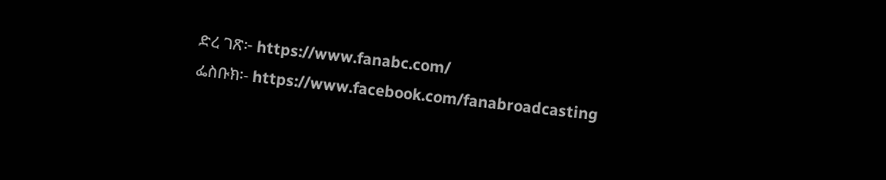ድረ ገጽ፦ https://www.fanabc.com/
ፌስቡክ፡- https://www.facebook.com/fanabroadcasting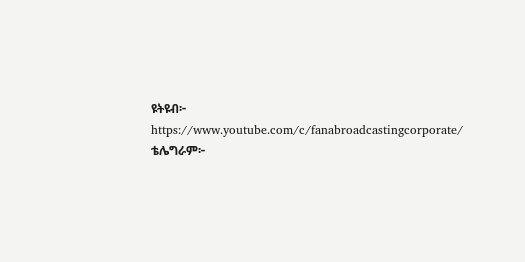ዩትዩብ፦ https://www.youtube.com/c/fanabroadcastingcorporate/
ቴሌግራም፦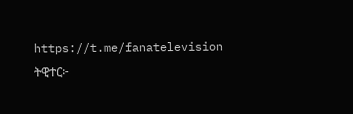https://t.me/fanatelevision
ትዊተር፦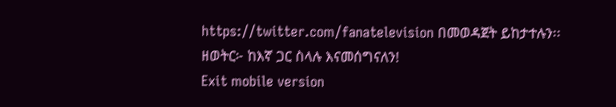https://twitter.com/fanatelevision በመወዳጀት ይከታተሉን፡፡
ዘወትር፦ ከእኛ ጋር ስላሉ እናመሰግናለን!
Exit mobile version